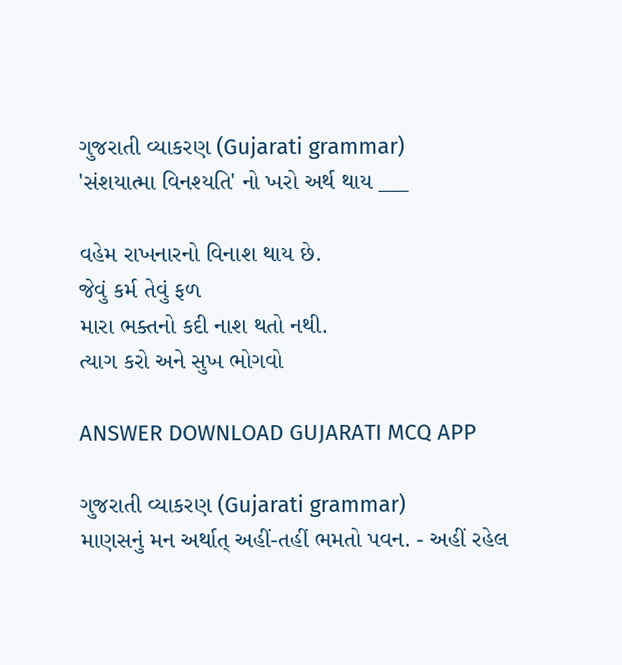ગુજરાતી વ્યાકરણ (Gujarati grammar)
'સંશયાત્મા વિનશ્યતિ' નો ખરો અર્થ થાય ___

વહેમ રાખનારનો વિનાશ થાય છે.
જેવું કર્મ તેવું ફળ
મારા ભક્તનો કદી નાશ થતો નથી.
ત્યાગ કરો અને સુખ ભોગવો

ANSWER DOWNLOAD GUJARATI MCQ APP

ગુજરાતી વ્યાકરણ (Gujarati grammar)
માણસનું મન અર્થાત્ અહીં-તહીં ભમતો પવન. - અહીં રહેલ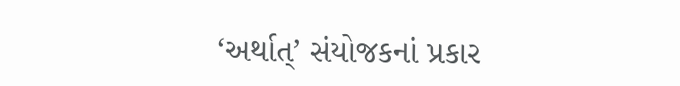‘અર્થાત્’ સંયોજકનાં પ્રકાર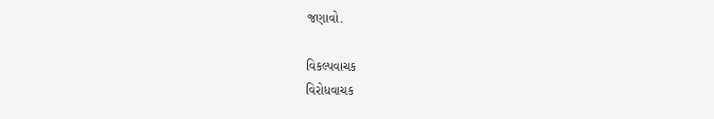જણાવો.

વિકલ્પવાચક
વિરોધવાચક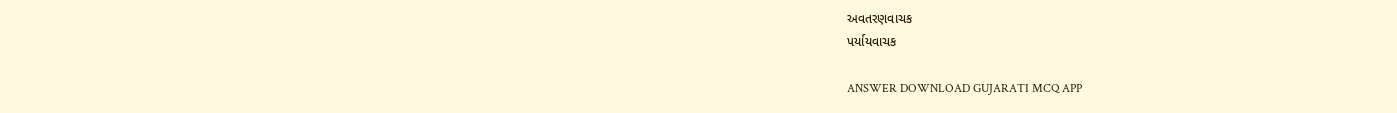અવતરણવાચક
પર્યાયવાચક

ANSWER DOWNLOAD GUJARATI MCQ APP